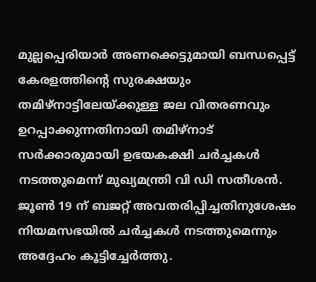മുല്ലപ്പെരിയാർ അണക്കെട്ടുമായി ബന്ധപ്പെട്ട് കേരളത്തിന്റെ സുരക്ഷയും തമിഴ്നാട്ടിലേയ്ക്കുള്ള ജല വിതരണവും ഉറപ്പാക്കുന്നതിനായി തമിഴ്നാട് സർക്കാരുമായി ഉഭയകക്ഷി ചർച്ചകൾ നടത്തുമെന്ന് മുഖ്യമന്ത്രി വി ഡി സതീശൻ. ജൂൺ 19 ന് ബജറ്റ് അവതരിപ്പിച്ചതിനുശേഷം നിയമസഭയിൽ ചർച്ചകൾ നടത്തുമെന്നും അദ്ദേഹം കൂട്ടിച്ചേർത്തു.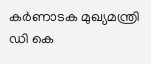കർണാടക മുഖ്യമന്ത്രി ഡി കെ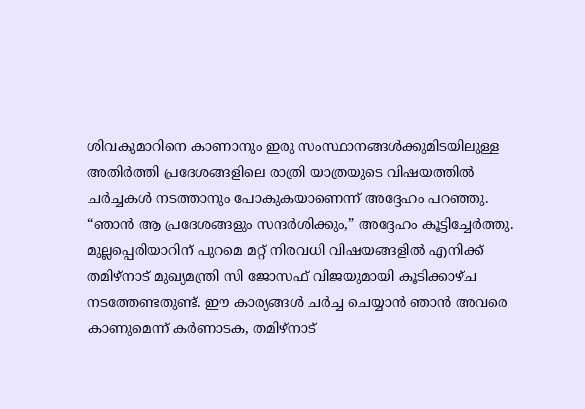ശിവകുമാറിനെ കാണാനും ഇരു സംസ്ഥാനങ്ങൾക്കുമിടയിലുള്ള അതിർത്തി പ്രദേശങ്ങളിലെ രാത്രി യാത്രയുടെ വിഷയത്തിൽ ചർച്ചകൾ നടത്താനും പോകുകയാണെന്ന് അദ്ദേഹം പറഞ്ഞു. “ഞാൻ ആ പ്രദേശങ്ങളും സന്ദർശിക്കും,” അദ്ദേഹം കൂട്ടിച്ചേർത്തു.
മുല്ലപ്പെരിയാറിന് പുറമെ മറ്റ് നിരവധി വിഷയങ്ങളിൽ എനിക്ക് തമിഴ്നാട് മുഖ്യമന്ത്രി സി ജോസഫ് വിജയുമായി കൂടിക്കാഴ്ച നടത്തേണ്ടതുണ്ട്. ഈ കാര്യങ്ങൾ ചർച്ച ചെയ്യാൻ ഞാൻ അവരെ കാണുമെന്ന് കർണാടക, തമിഴ്നാട്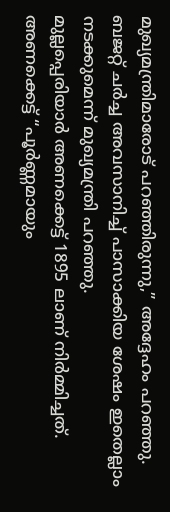മുഖ്യമന്ത്രിമാരോട് പറഞ്ഞിരുന്നു,” അദ്ദേഹം പറഞ്ഞു. ബജറ്റ് ചർച്ച അവസാനിച്ച് പാസാക്കിയ ശേഷം ഇതെല്ലാം നടക്കുമെന്ന് മുഖ്യമന്ത്രി പറഞ്ഞു.
മുല്ലപ്പെരിയാർ അണക്കെട്ട് 1895 ലാണ് നിർമ്മിച്ചത്. അണക്കെട്ട് “പൂർണ്ണമായും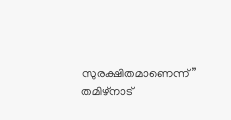സുരക്ഷിതമാണെന്ന്” തമിഴ്നാട്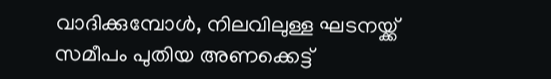വാദിക്കുമ്പോൾ, നിലവിലുള്ള ഘടനയ്ക്ക് സമീപം പുതിയ അണക്കെട്ട്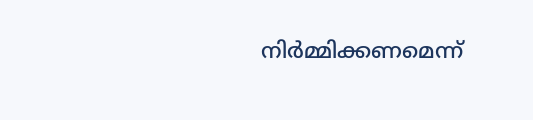നിർമ്മിക്കണമെന്ന്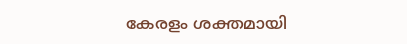കേരളം ശക്തമായി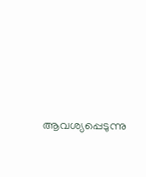ആവശ്യപ്പെടുന്നു